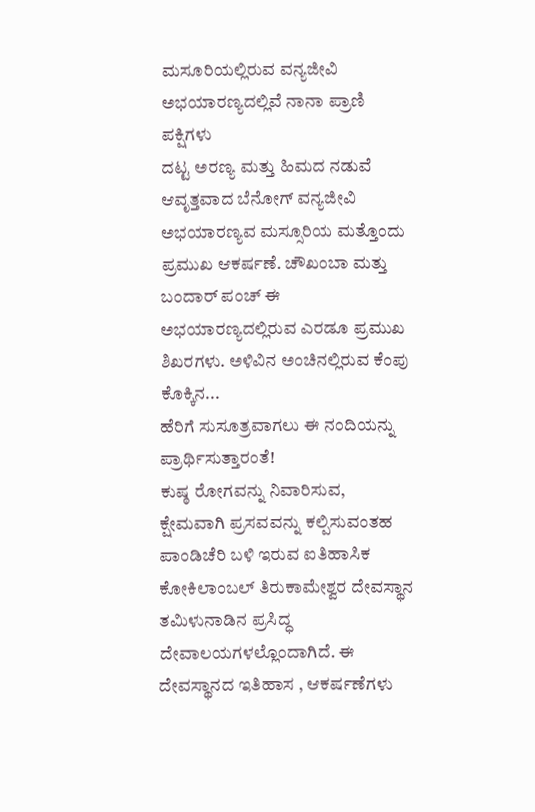ಮಸೂರಿಯಲ್ಲಿರುವ ವನ್ಯಜೀವಿ ಅಭಯಾರಣ್ಯದಲ್ಲಿವೆ ನಾನಾ ಪ್ರಾಣಿ ಪಕ್ಷಿಗಳು
ದಟ್ಟ ಅರಣ್ಯ ಮತ್ತು ಹಿಮದ ನಡುವೆ ಆವೃತ್ತವಾದ ಬೆನೋಗ್ ವನ್ಯಜೀವಿ ಅಭಯಾರಣ್ಯವ ಮಸ್ಸೂರಿಯ ಮತ್ತೊಂದು ಪ್ರಮುಖ ಆಕರ್ಷಣೆ. ಚೌಖಂಬಾ ಮತ್ತು ಬಂದಾರ್ ಪಂಚ್ ಈ ಅಭಯಾರಣ್ಯದಲ್ಲಿರುವ ಎರಡೂ ಪ್ರಮುಖ ಶಿಖರಗಳು. ಅಳಿವಿನ ಅಂಚಿನಲ್ಲಿರುವ ಕೆಂಪು ಕೊಕ್ಕಿನ...
ಹೆರಿಗೆ ಸುಸೂತ್ರವಾಗಲು ಈ ನಂದಿಯನ್ನು ಪ್ರಾರ್ಥಿಸುತ್ತಾರಂತೆ!
ಕುಷ್ಠ ರೋಗವನ್ನು ನಿವಾರಿಸುವ, ಕ್ಷೇಮವಾಗಿ ಪ್ರಸವವನ್ನು ಕಲ್ಪಿಸುವಂತಹ ಪಾಂಡಿಚೆರಿ ಬಳಿ ಇರುವ ಐತಿಹಾಸಿಕ ಕೋಕಿಲಾಂಬಲ್ ತಿರುಕಾಮೇಶ್ವರ ದೇವಸ್ಥಾನ ತಮಿಳುನಾಡಿನ ಪ್ರಸಿದ್ಧ ದೇವಾಲಯಗಳಲ್ಲೊಂದಾಗಿದೆ. ಈ ದೇವಸ್ಥಾನದ ಇತಿಹಾಸ , ಆಕರ್ಷಣೆಗಳು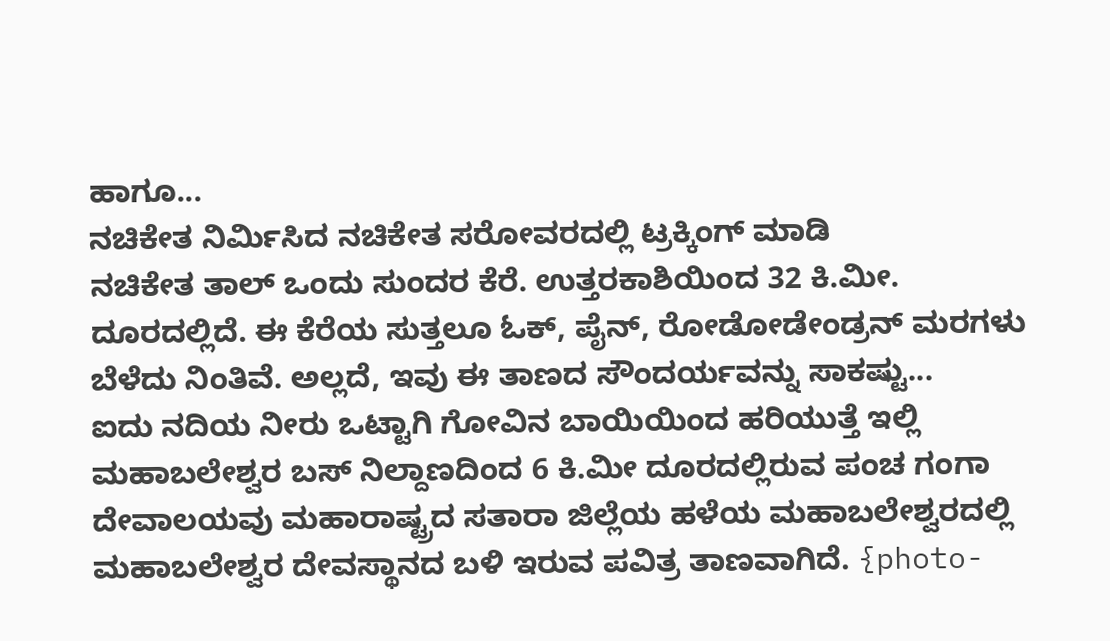ಹಾಗೂ...
ನಚಿಕೇತ ನಿರ್ಮಿಸಿದ ನಚಿಕೇತ ಸರೋವರದಲ್ಲಿ ಟ್ರಕ್ಕಿಂಗ್ ಮಾಡಿ
ನಚಿಕೇತ ತಾಲ್ ಒಂದು ಸುಂದರ ಕೆರೆ. ಉತ್ತರಕಾಶಿಯಿಂದ 32 ಕಿ.ಮೀ. ದೂರದಲ್ಲಿದೆ. ಈ ಕೆರೆಯ ಸುತ್ತಲೂ ಓಕ್, ಪೈನ್, ರೋಡೋಡೇಂಡ್ರನ್ ಮರಗಳು ಬೆಳೆದು ನಿಂತಿವೆ. ಅಲ್ಲದೆ, ಇವು ಈ ತಾಣದ ಸೌಂದರ್ಯವನ್ನು ಸಾಕಷ್ಟು...
ಐದು ನದಿಯ ನೀರು ಒಟ್ಟಾಗಿ ಗೋವಿನ ಬಾಯಿಯಿಂದ ಹರಿಯುತ್ತೆ ಇಲ್ಲಿ
ಮಹಾಬಲೇಶ್ವರ ಬಸ್ ನಿಲ್ದಾಣದಿಂದ 6 ಕಿ.ಮೀ ದೂರದಲ್ಲಿರುವ ಪಂಚ ಗಂಗಾ ದೇವಾಲಯವು ಮಹಾರಾಷ್ಟ್ರದ ಸತಾರಾ ಜಿಲ್ಲೆಯ ಹಳೆಯ ಮಹಾಬಲೇಶ್ವರದಲ್ಲಿ ಮಹಾಬಲೇಶ್ವರ ದೇವಸ್ಥಾನದ ಬಳಿ ಇರುವ ಪವಿತ್ರ ತಾಣವಾಗಿದೆ. {photo-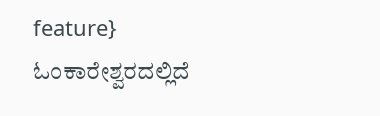feature}
ಓಂಕಾರೇಶ್ವರದಲ್ಲಿದೆ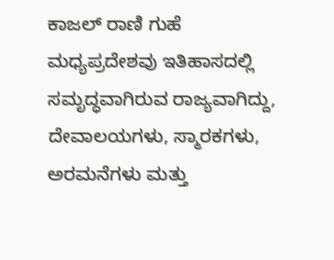ಕಾಜಲ್ ರಾಣಿ ಗುಹೆ
ಮಧ್ಯಪ್ರದೇಶವು ಇತಿಹಾಸದಲ್ಲಿ ಸಮೃದ್ಧವಾಗಿರುವ ರಾಜ್ಯವಾಗಿದ್ದು, ದೇವಾಲಯಗಳು, ಸ್ಮಾರಕಗಳು, ಅರಮನೆಗಳು ಮತ್ತು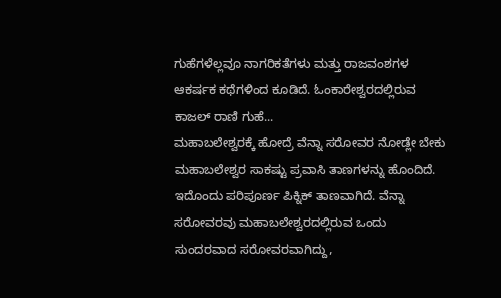ಗುಹೆಗಳೆಲ್ಲವೂ ನಾಗರಿಕತೆಗಳು ಮತ್ತು ರಾಜವಂಶಗಳ ಆಕರ್ಷಕ ಕಥೆಗಳಿಂದ ಕೂಡಿದೆ. ಓಂಕಾರೇಶ್ವರದಲ್ಲಿರುವ ಕಾಜಲ್ ರಾಣಿ ಗುಹೆ...
ಮಹಾಬಲೇಶ್ವರಕ್ಕೆ ಹೋದ್ರೆ ವೆನ್ನಾ ಸರೋವರ ನೋಡ್ಲೇ ಬೇಕು
ಮಹಾಬಲೇಶ್ವರ ಸಾಕಷ್ಟು ಪ್ರವಾಸಿ ತಾಣಗಳನ್ನು ಹೊಂದಿದೆ. ಇದೊಂದು ಪರಿಪೂರ್ಣ ಪಿಕ್ನಿಕ್ ತಾಣವಾಗಿದೆ. ವೆನ್ನಾ ಸರೋವರವು ಮಹಾಬಲೇಶ್ವರದಲ್ಲಿರುವ ಒಂದು ಸುಂದರವಾದ ಸರೋವರವಾಗಿದ್ದು,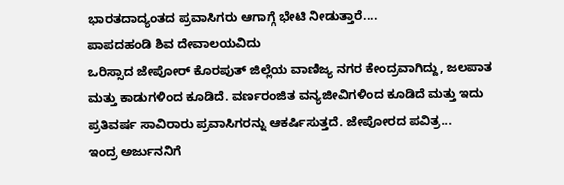ಭಾರತದಾದ್ಯಂತದ ಪ್ರವಾಸಿಗರು ಆಗಾಗ್ಗೆ ಭೇಟಿ ನೀಡುತ್ತಾರೆ....
ಪಾಪದಹಂಡಿ ಶಿವ ದೇವಾಲಯವಿದು
ಒರಿಸ್ಸಾದ ಜೇಪೋರ್ ಕೊರಪುತ್ ಜಿಲ್ಲೆಯ ವಾಣಿಜ್ಯ ನಗರ ಕೇಂದ್ರವಾಗಿದ್ದು, ಜಲಪಾತ ಮತ್ತು ಕಾಡುಗಳಿಂದ ಕೂಡಿದೆ. ವರ್ಣರಂಜಿತ ವನ್ಯಜೀವಿಗಳಿಂದ ಕೂಡಿದೆ ಮತ್ತು ಇದು ಪ್ರತಿವರ್ಷ ಸಾವಿರಾರು ಪ್ರವಾಸಿಗರನ್ನು ಆಕರ್ಷಿಸುತ್ತದೆ. ಜೇಪೋರದ ಪವಿತ್ರ...
ಇಂದ್ರ ಅರ್ಜುನನಿಗೆ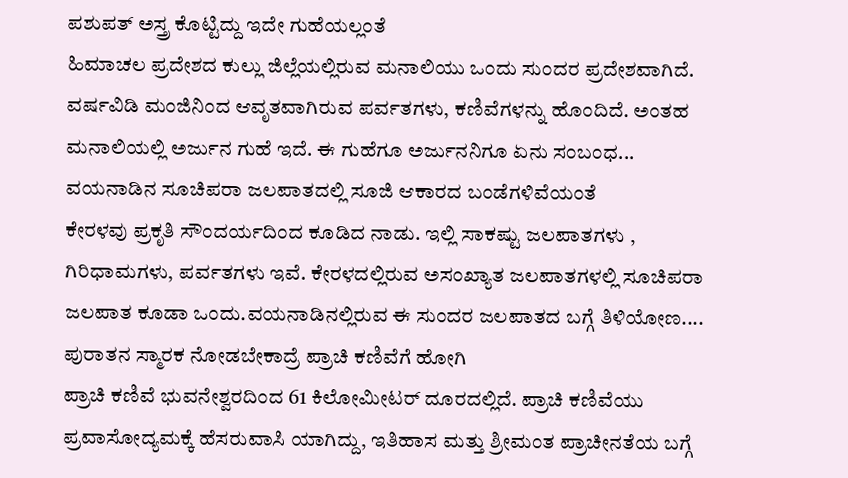ಪಶುಪತ್ ಅಸ್ತ್ರ ಕೊಟ್ಟಿದ್ದು ಇದೇ ಗುಹೆಯಲ್ಲಂತೆ
ಹಿಮಾಚಲ ಪ್ರದೇಶದ ಕುಲ್ಲು ಜಿಲ್ಲೆಯಲ್ಲಿರುವ ಮನಾಲಿಯು ಒಂದು ಸುಂದರ ಪ್ರದೇಶವಾಗಿದೆ. ವರ್ಷವಿಡಿ ಮಂಜಿನಿಂದ ಆವೃತವಾಗಿರುವ ಪರ್ವತಗಳು, ಕಣಿವೆಗಳನ್ನು ಹೊಂದಿದೆ. ಅಂತಹ ಮನಾಲಿಯಲ್ಲಿ ಅರ್ಜುನ ಗುಹೆ ಇದೆ. ಈ ಗುಹೆಗೂ ಅರ್ಜುನನಿಗೂ ಏನು ಸಂಬಂಧ...
ವಯನಾಡಿನ ಸೂಚಿಪರಾ ಜಲಪಾತದಲ್ಲಿ ಸೂಜಿ ಆಕಾರದ ಬಂಡೆಗಳಿವೆಯಂತೆ
ಕೇರಳವು ಪ್ರಕೃತಿ ಸೌಂದರ್ಯದಿಂದ ಕೂಡಿದ ನಾಡು. ಇಲ್ಲಿ ಸಾಕಷ್ಟು ಜಲಪಾತಗಳು , ಗಿರಿಧಾಮಗಳು, ಪರ್ವತಗಳು ಇವೆ. ಕೇರಳದಲ್ಲಿರುವ ಅಸಂಖ್ಯಾತ ಜಲಪಾತಗಳಲ್ಲಿ ಸೂಚಿಪರಾ ಜಲಪಾತ ಕೂಡಾ ಒಂದು.ವಯನಾಡಿನಲ್ಲಿರುವ ಈ ಸುಂದರ ಜಲಪಾತದ ಬಗ್ಗೆ ತಿಳಿಯೋಣ....
ಪುರಾತನ ಸ್ಮಾರಕ ನೋಡಬೇಕಾದ್ರೆ ಪ್ರಾಚಿ ಕಣಿವೆಗೆ ಹೋಗಿ
ಪ್ರಾಚಿ ಕಣಿವೆ ಭುವನೇಶ್ವರದಿಂದ 61 ಕಿಲೋಮೀಟರ್ ದೂರದಲ್ಲಿದೆ. ಪ್ರಾಚಿ ಕಣಿವೆಯು ಪ್ರವಾಸೋದ್ಯಮಕ್ಕೆ ಹೆಸರುವಾಸಿ ಯಾಗಿದ್ದು, ಇತಿಹಾಸ ಮತ್ತು ಶ್ರೀಮಂತ ಪ್ರಾಚೀನತೆಯ ಬಗ್ಗೆ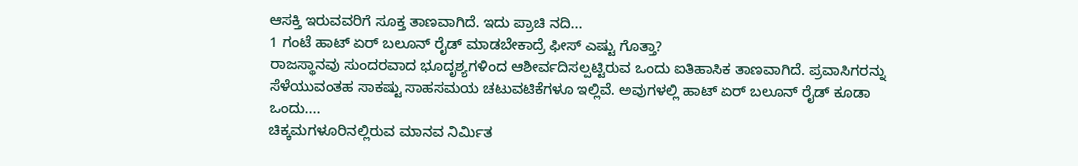ಆಸಕ್ತಿ ಇರುವವರಿಗೆ ಸೂಕ್ತ ತಾಣವಾಗಿದೆ. ಇದು ಪ್ರಾಚಿ ನದಿ...
1 ಗಂಟೆ ಹಾಟ್ ಏರ್ ಬಲೂನ್ ರೈಡ್ ಮಾಡಬೇಕಾದ್ರೆ ಫೀಸ್ ಎಷ್ಟು ಗೊತ್ತಾ?
ರಾಜಸ್ಥಾನವು ಸುಂದರವಾದ ಭೂದೃಶ್ಯಗಳಿಂದ ಆಶೀರ್ವದಿಸಲ್ಪಟ್ಟಿರುವ ಒಂದು ಐತಿಹಾಸಿಕ ತಾಣವಾಗಿದೆ. ಪ್ರವಾಸಿಗರನ್ನು ಸೆಳೆಯುವಂತಹ ಸಾಕಷ್ಟು ಸಾಹಸಮಯ ಚಟುವಟಿಕೆಗಳೂ ಇಲ್ಲಿವೆ. ಅವುಗಳಲ್ಲಿ ಹಾಟ್ ಏರ್ ಬಲೂನ್ ರೈಡ್ ಕೂಡಾ ಒಂದು....
ಚಿಕ್ಕಮಗಳೂರಿನಲ್ಲಿರುವ ಮಾನವ ನಿರ್ಮಿತ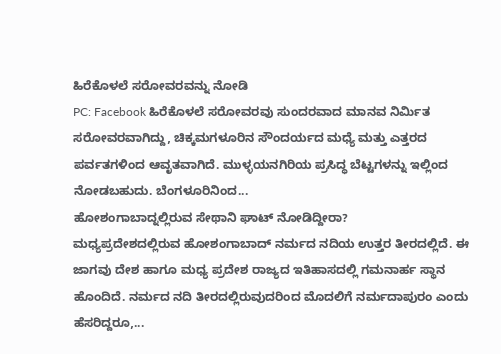ಹಿರೆಕೊಳಲೆ ಸರೋವರವನ್ನು ನೋಡಿ
PC: Facebook ಹಿರೆಕೊಳಲೆ ಸರೋವರವು ಸುಂದರವಾದ ಮಾನವ ನಿರ್ಮಿತ ಸರೋವರವಾಗಿದ್ದು, ಚಿಕ್ಕಮಗಳೂರಿನ ಸೌಂದರ್ಯದ ಮಧ್ಯೆ ಮತ್ತು ಎತ್ತರದ ಪರ್ವತಗಳಿಂದ ಆವೃತವಾಗಿದೆ. ಮುಳ್ಳಯನಗಿರಿಯ ಪ್ರಸಿದ್ಧ ಬೆಟ್ಟಗಳನ್ನು ಇಲ್ಲಿಂದ ನೋಡಬಹುದು. ಬೆಂಗಳೂರಿನಿಂದ...
ಹೋಶಂಗಾಬಾದ್ನಲ್ಲಿರುವ ಸೇಥಾನಿ ಘಾಟ್ ನೋಡಿದ್ದೀರಾ?
ಮಧ್ಯಪ್ರದೇಶದಲ್ಲಿರುವ ಹೋಶಂಗಾಬಾದ್ ನರ್ಮದ ನದಿಯ ಉತ್ತರ ತೀರದಲ್ಲಿದೆ. ಈ ಜಾಗವು ದೇಶ ಹಾಗೂ ಮಧ್ಯ ಪ್ರದೇಶ ರಾಜ್ಯದ ಇತಿಹಾಸದಲ್ಲಿ ಗಮನಾರ್ಹ ಸ್ಥಾನ ಹೊಂದಿದೆ. ನರ್ಮದ ನದಿ ತೀರದಲ್ಲಿರುವುದರಿಂದ ಮೊದಲಿಗೆ ನರ್ಮದಾಪುರಂ ಎಂದು ಹೆಸರಿದ್ದರೂ,...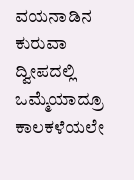ವಯನಾಡಿನ ಕುರುವಾ ದ್ವೀಪದಲ್ಲಿ ಒಮ್ಮೆಯಾದ್ರೂ ಕಾಲಕಳೆಯಲೇ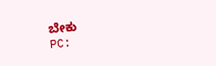ಬೇಕು
PC: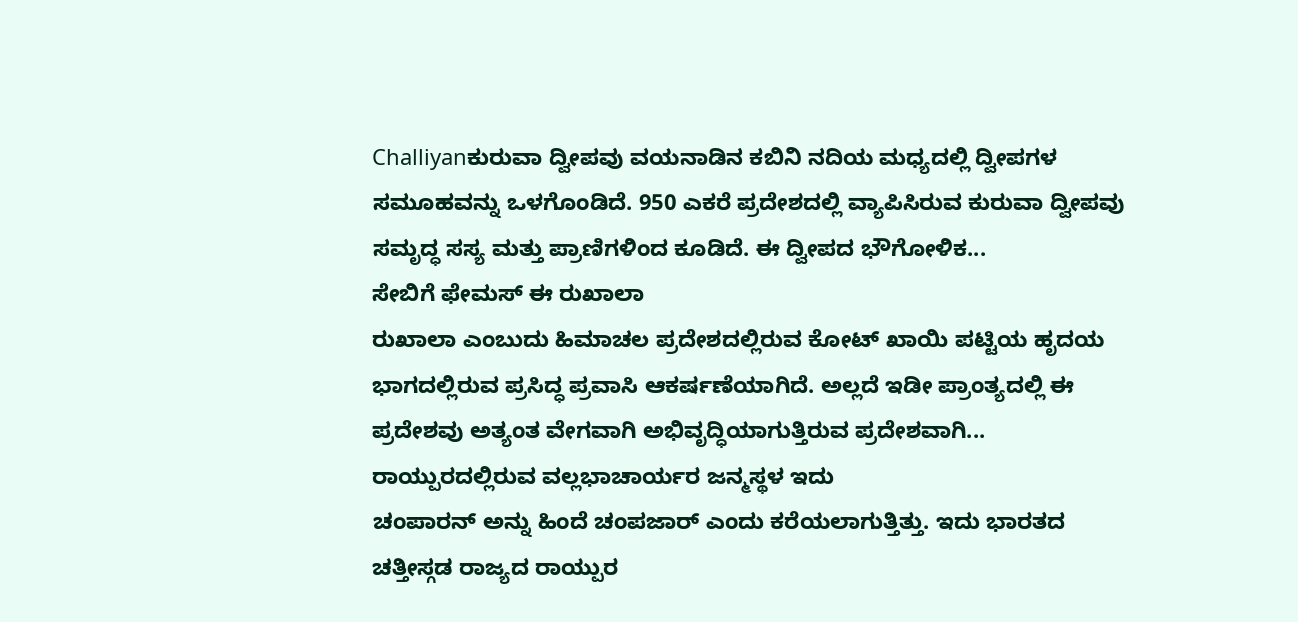Challiyanಕುರುವಾ ದ್ವೀಪವು ವಯನಾಡಿನ ಕಬಿನಿ ನದಿಯ ಮಧ್ಯದಲ್ಲಿ ದ್ವೀಪಗಳ ಸಮೂಹವನ್ನು ಒಳಗೊಂಡಿದೆ. 950 ಎಕರೆ ಪ್ರದೇಶದಲ್ಲಿ ವ್ಯಾಪಿಸಿರುವ ಕುರುವಾ ದ್ವೀಪವು ಸಮೃದ್ಧ ಸಸ್ಯ ಮತ್ತು ಪ್ರಾಣಿಗಳಿಂದ ಕೂಡಿದೆ. ಈ ದ್ವೀಪದ ಭೌಗೋಳಿಕ...
ಸೇಬಿಗೆ ಫೇಮಸ್ ಈ ರುಖಾಲಾ
ರುಖಾಲಾ ಎಂಬುದು ಹಿಮಾಚಲ ಪ್ರದೇಶದಲ್ಲಿರುವ ಕೋಟ್ ಖಾಯಿ ಪಟ್ಟಿಯ ಹೃದಯ ಭಾಗದಲ್ಲಿರುವ ಪ್ರಸಿದ್ಧ ಪ್ರವಾಸಿ ಆಕರ್ಷಣೆಯಾಗಿದೆ. ಅಲ್ಲದೆ ಇಡೀ ಪ್ರಾಂತ್ಯದಲ್ಲಿ ಈ ಪ್ರದೇಶವು ಅತ್ಯಂತ ವೇಗವಾಗಿ ಅಭಿವೃದ್ಧಿಯಾಗುತ್ತಿರುವ ಪ್ರದೇಶವಾಗಿ...
ರಾಯ್ಪುರದಲ್ಲಿರುವ ವಲ್ಲಭಾಚಾರ್ಯರ ಜನ್ಮಸ್ಥಳ ಇದು
ಚಂಪಾರನ್ ಅನ್ನು ಹಿಂದೆ ಚಂಪಜಾರ್ ಎಂದು ಕರೆಯಲಾಗುತ್ತಿತ್ತು. ಇದು ಭಾರತದ ಚತ್ತೀಸ್ಗಡ ರಾಜ್ಯದ ರಾಯ್ಪುರ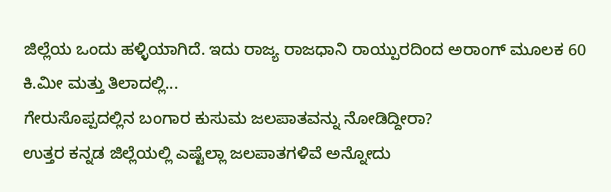ಜಿಲ್ಲೆಯ ಒಂದು ಹಳ್ಳಿಯಾಗಿದೆ. ಇದು ರಾಜ್ಯ ರಾಜಧಾನಿ ರಾಯ್ಪುರದಿಂದ ಅರಾಂಗ್ ಮೂಲಕ 60 ಕಿ.ಮೀ ಮತ್ತು ತಿಲಾದಲ್ಲಿ...
ಗೇರುಸೊಪ್ಪದಲ್ಲಿನ ಬಂಗಾರ ಕುಸುಮ ಜಲಪಾತವನ್ನು ನೋಡಿದ್ದೀರಾ?
ಉತ್ತರ ಕನ್ನಡ ಜಿಲ್ಲೆಯಲ್ಲಿ ಎಷ್ಟೆಲ್ಲಾ ಜಲಪಾತಗಳಿವೆ ಅನ್ನೋದು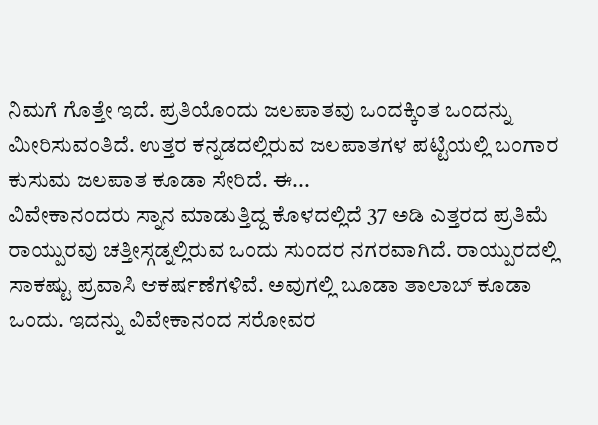ನಿಮಗೆ ಗೊತ್ತೇ ಇದೆ. ಪ್ರತಿಯೊಂದು ಜಲಪಾತವು ಒಂದಕ್ಕಿಂತ ಒಂದನ್ನು ಮೀರಿಸುವಂತಿದೆ. ಉತ್ತರ ಕನ್ನಡದಲ್ಲಿರುವ ಜಲಪಾತಗಳ ಪಟ್ಟಿಯಲ್ಲಿ ಬಂಗಾರ ಕುಸುಮ ಜಲಪಾತ ಕೂಡಾ ಸೇರಿದೆ. ಈ...
ವಿವೇಕಾನಂದರು ಸ್ನಾನ ಮಾಡುತ್ತಿದ್ದ ಕೊಳದಲ್ಲಿದೆ 37 ಅಡಿ ಎತ್ತರದ ಪ್ರತಿಮೆ
ರಾಯ್ಪುರವು ಚತ್ತೀಸ್ಗಡ್ನಲ್ಲಿರುವ ಒಂದು ಸುಂದರ ನಗರವಾಗಿದೆ. ರಾಯ್ಪುರದಲ್ಲಿ ಸಾಕಷ್ಟು ಪ್ರವಾಸಿ ಆಕರ್ಷಣೆಗಳಿವೆ. ಅವುಗಲ್ಲಿ ಬೂಡಾ ತಾಲಾಬ್ ಕೂಡಾ ಒಂದು. ಇದನ್ನು ವಿವೇಕಾನಂದ ಸರೋವರ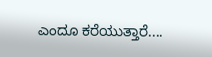ಎಂದೂ ಕರೆಯುತ್ತಾರೆ....